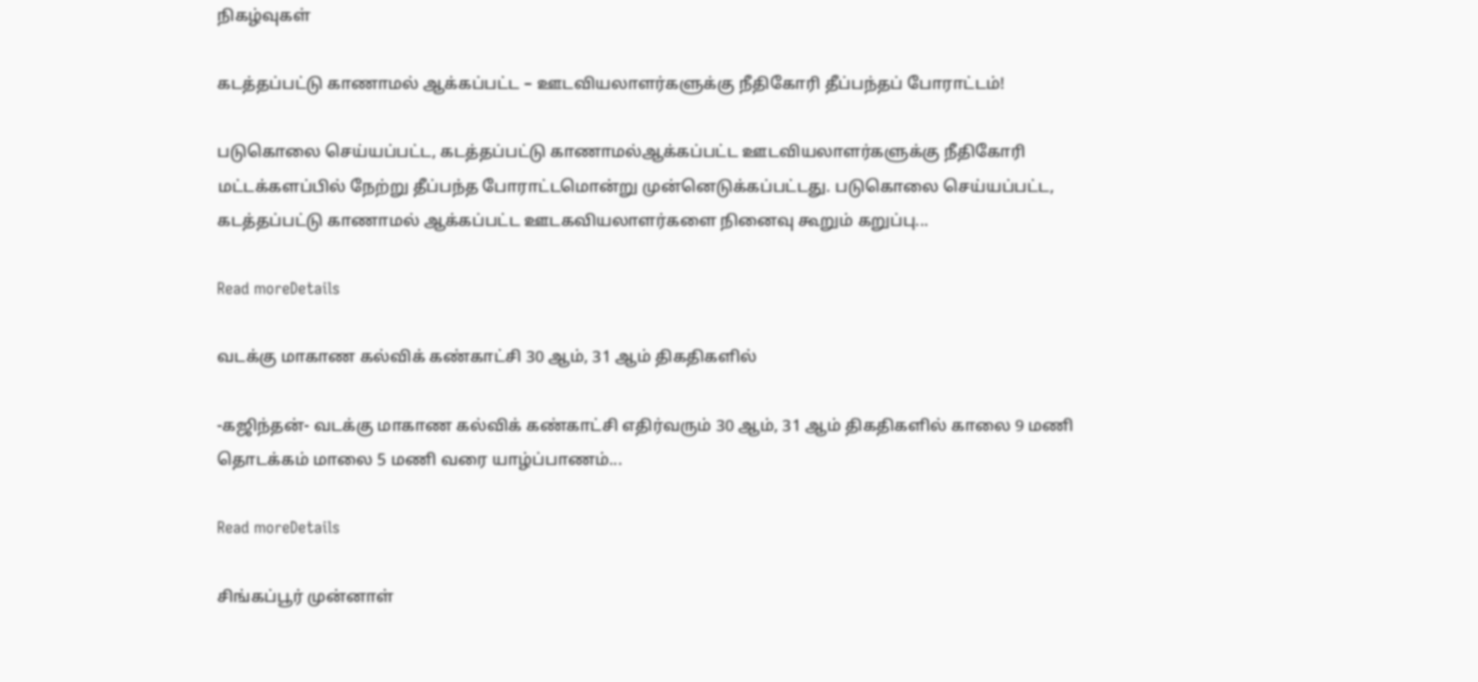நிகழ்வுகள்

கடத்தப்பட்டு காணாமல் ஆக்கப்பட்ட – ஊடவியலாளர்களுக்கு நீதிகோரி தீப்பந்தப் போராட்டம்!

படுகொலை செய்யப்பட்ட, கடத்தப்பட்டு காணாமல்ஆக்கப்பட்ட ஊடவியலாளர்களுக்கு நீதிகோரி மட்டக்களப்பில் நேற்று தீப்பந்த போராட்டமொன்று முன்னெடுக்கப்பட்டது. படுகொலை செய்யப்பட்ட, கடத்தப்பட்டு காணாமல் ஆக்கப்பட்ட ஊடகவியலாளர்களை நினைவு கூறும் கறுப்பு...

Read moreDetails

வடக்கு மாகாண கல்விக் கண்காட்சி 30 ஆம், 31 ஆம் திகதிகளில்

-கஜிந்தன்- வடக்கு மாகாண கல்விக் கண்காட்சி எதிர்வரும் 30 ஆம், 31 ஆம் திகதிகளில் காலை 9 மணி தொடக்கம் மாலை 5 மணி வரை யாழ்ப்பாணம்...

Read moreDetails

சிங்கப்பூர் முன்னாள்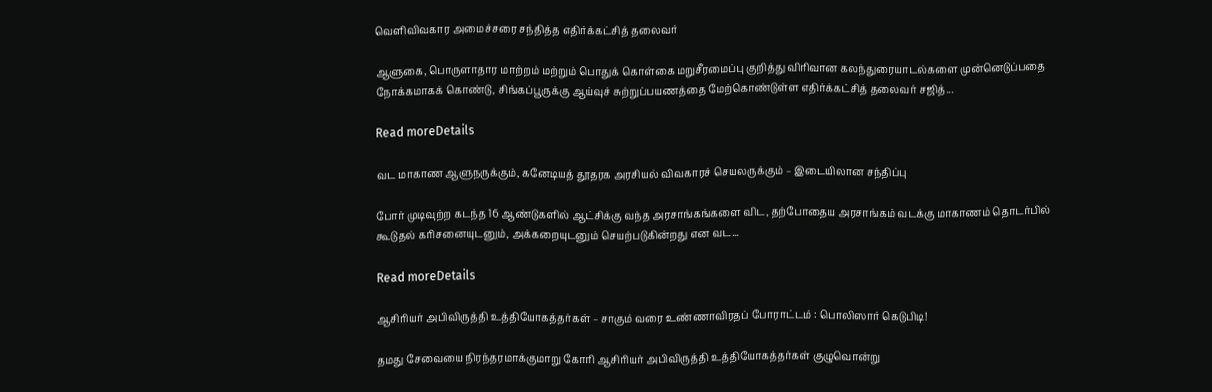வெளிவிவகார அமைச்சரை சந்தித்த எதிர்க்கட்சித் தலைவர்

ஆளுகை, பொருளாதார மாற்றம் மற்றும் பொதுக் கொள்கை மறுசீரமைப்பு குறித்து விரிவான கலந்துரையாடல்களை முன்னெடுப்பதை நோக்கமாகக் கொண்டு, சிங்கப்பூருக்கு ஆய்வுச் சுற்றுப்பயணத்தை மேற்கொண்டுள்ள எதிர்க்கட்சித் தலைவர் சஜித்...

Read moreDetails

வட மாகாண ஆளுநருக்கும், கனேடியத் தூதரக அரசியல் விவகாரச் செயலருக்கும் – இடையிலான சந்திப்பு

போர் முடிவுற்ற கடந்த 16 ஆண்டுகளில் ஆட்சிக்கு வந்த அரசாங்கங்களை விட, தற்போதைய அரசாங்கம் வடக்கு மாகாணம் தொடர்பில் கூடுதல் கரிசனையுடனும், அக்கறையுடனும் செயற்படுகின்றது என வட...

Read moreDetails

ஆசிரியர் அபிவிருத்தி உத்தியோகத்தர்கள் – சாகும் வரை உண்ணாவிரதப் போராட்டம் : பொலிஸார் கெடுபிடி!

தமது சேவையை நிரந்தரமாக்குமாறு கோரி ஆசிரியர் அபிவிருத்தி உத்தியோகத்தர்கள் குழுவொன்று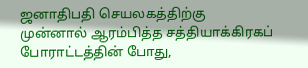ஜனாதிபதி செயலகத்திற்கு முன்னால் ஆரம்பித்த சத்தியாக்கிரகப் போராட்டத்தின் போது,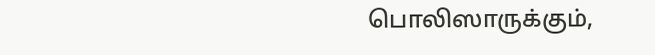பொலிஸாருக்கும்,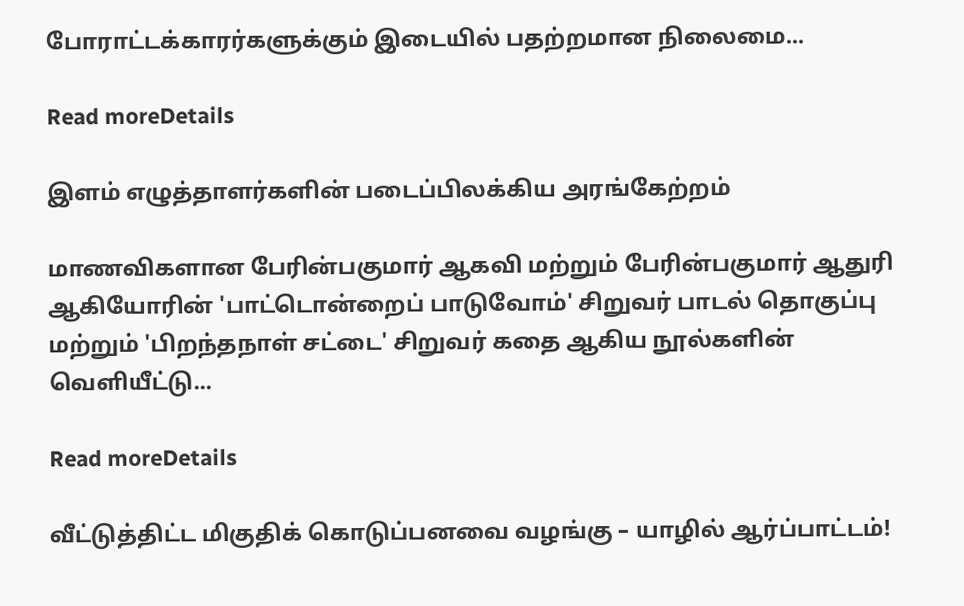போராட்டக்காரர்களுக்கும் இடையில் பதற்றமான நிலைமை...

Read moreDetails

இளம் எழுத்தாளர்களின் படைப்பிலக்கிய அரங்கேற்றம்

மாணவிகளான பேரின்பகுமார் ஆகவி மற்றும் பேரின்பகுமார் ஆதுரி ஆகியோரின் 'பாட்டொன்றைப் பாடுவோம்' சிறுவர் பாடல் தொகுப்பு மற்றும் 'பிறந்தநாள் சட்டை' சிறுவர் கதை ஆகிய நூல்களின் வெளியீட்டு...

Read moreDetails

வீட்டுத்திட்ட மிகுதிக் கொடுப்பனவை வழங்கு – யாழில் ஆர்ப்பாட்டம்!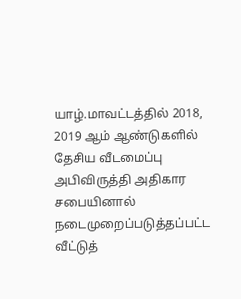யாழ்.மாவட்டத்தில் 2018, 2019 ஆம் ஆண்டுகளில் தேசிய வீடமைப்பு அபிவிருத்தி அதிகார சபையினால் நடைமுறைப்படுத்தப்பட்ட வீட்டுத்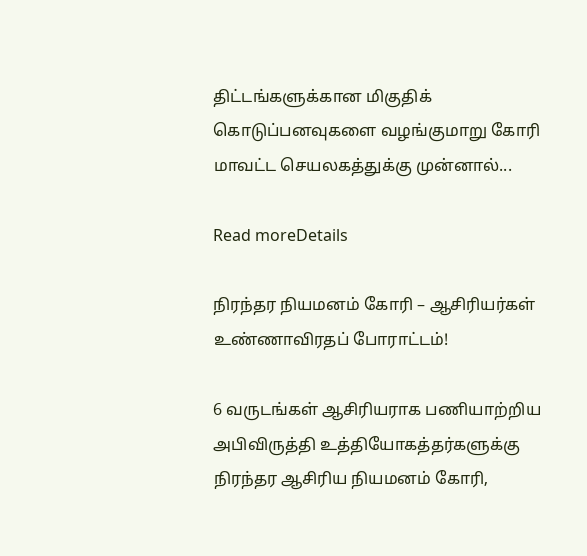திட்டங்களுக்கான மிகுதிக் கொடுப்பனவுகளை வழங்குமாறு கோரி மாவட்ட செயலகத்துக்கு முன்னால்...

Read moreDetails

நிரந்தர நியமனம் கோரி – ஆசிரியர்கள் உண்ணாவிரதப் போராட்டம்!

6 வருடங்கள் ஆசிரியராக பணியாற்றிய அபிவிருத்தி உத்தியோகத்தர்களுக்கு நிரந்தர ஆசிரிய நியமனம் கோரி,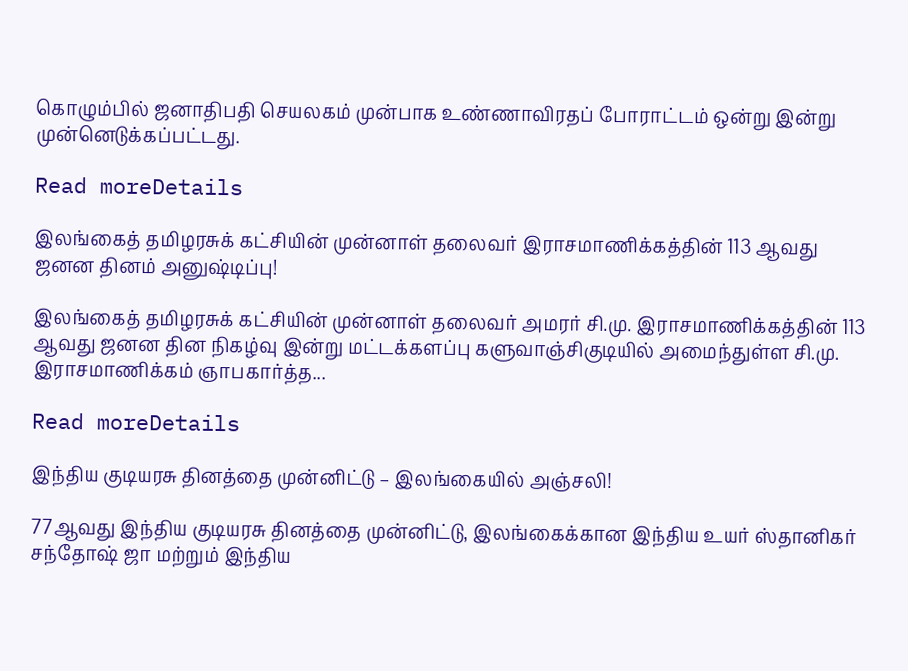கொழும்பில் ஜனாதிபதி செயலகம் முன்பாக உண்ணாவிரதப் போராட்டம் ஒன்று இன்று முன்னெடுக்கப்பட்டது.

Read moreDetails

இலங்கைத் தமிழரசுக் கட்சியின் முன்னாள் தலைவர் இராசமாணிக்கத்தின் 113 ஆவது ஜனன தினம் அனுஷ்டிப்பு!

இலங்கைத் தமிழரசுக் கட்சியின் முன்னாள் தலைவர் அமரர் சி.மு. இராசமாணிக்கத்தின் 113 ஆவது ஜனன தின நிகழ்வு இன்று மட்டக்களப்பு களுவாஞ்சிகுடியில் அமைந்துள்ள சி.மு. இராசமாணிக்கம் ஞாபகார்த்த...

Read moreDetails

இந்திய குடியரசு தினத்தை முன்னிட்டு – இலங்கையில் அஞ்சலி!

77ஆவது இந்திய குடியரசு தினத்தை முன்னிட்டு, இலங்கைக்கான இந்திய உயர் ஸ்தானிகர் சந்தோஷ் ஜா மற்றும் இந்திய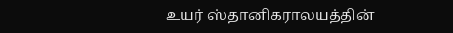உயர் ஸ்தானிகராலயத்தின்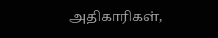அதிகாரிகள்,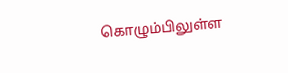கொழும்பிலுள்ள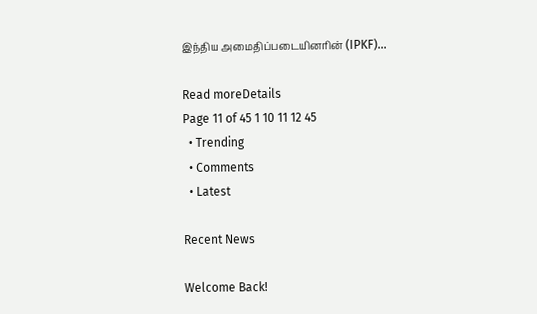இந்திய அமைதிப்படையினரின் (IPKF)...

Read moreDetails
Page 11 of 45 1 10 11 12 45
  • Trending
  • Comments
  • Latest

Recent News

Welcome Back!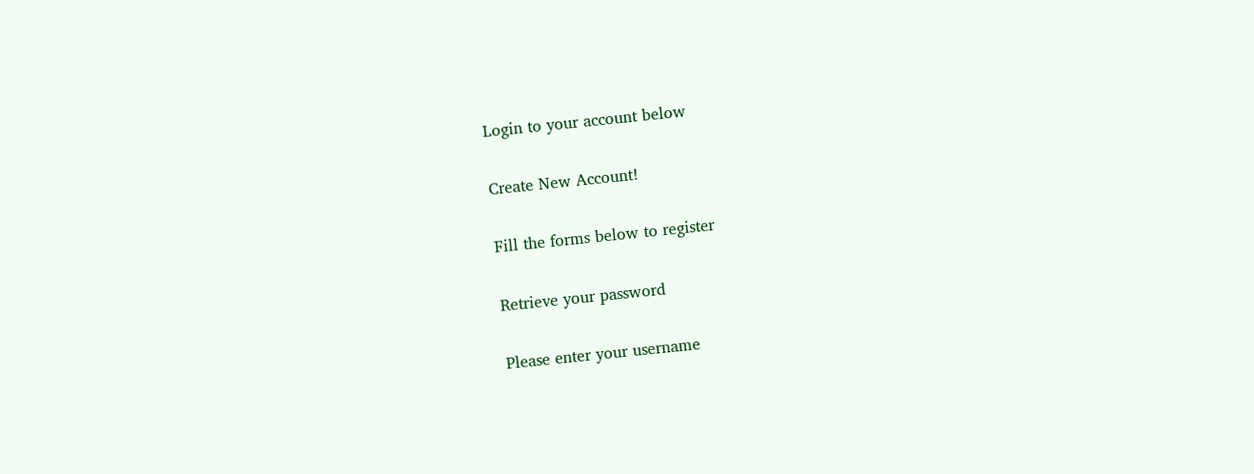Login to your account below

Create New Account!

Fill the forms below to register

Retrieve your password

Please enter your username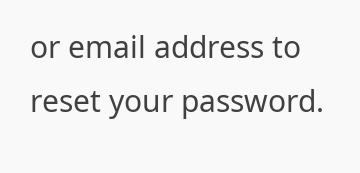or email address to reset your password.